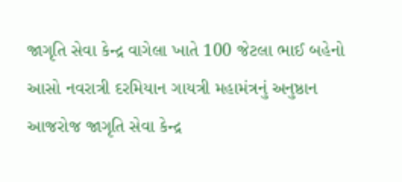જાગૃતિ સેવા કેન્દ્ર વાગેલા ખાતે 100 જેટલા ભાઈ બહેનો આસો નવરાત્રી દરમિયાન ગાયત્રી મહામંત્રનું અનુષ્ઠાન
આજરોજ જાગૃતિ સેવા કેન્દ્ર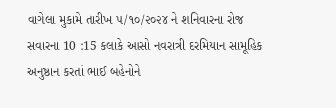વાગેલા મુકામે તારીખ ૫/૧૦/૨૦૨૪ ને શનિવારના રોજ સવારના 10 :15 કલાકે આસો નવરાત્રી દરમિયાન સામૂહિક અનુષ્ઠાન કરતાં ભાઈ બહેનોને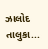ઝાલોદ તાલુકા...